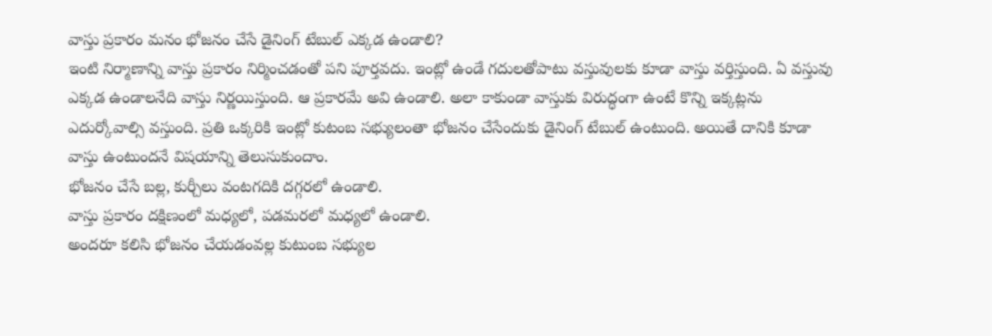వాస్తు ప్రకారం మనం భోజనం చేసే డైనింగ్ టేబుల్ ఎక్కడ ఉండాలి?
ఇంటి నిర్మాణాన్ని వాస్తు ప్రకారం నిర్మించడంతో పని పూర్తవదు. ఇంట్లో ఉండే గదులతోపాటు వస్తువులకు కూడా వాస్తు వర్తిస్తుంది. ఏ వస్తువు ఎక్కడ ఉండాలనేది వాస్తు నిర్ణయిస్తుంది. ఆ ప్రకారమే అవి ఉండాలి. అలా కాకుండా వాస్తుకు విరుద్ధంగా ఉంటే కొన్ని ఇక్కట్లను ఎదుర్కోవాల్సి వస్తుంది. ప్రతి ఒక్కరికి ఇంట్లో కుటంబ సభ్యులంతా భోజనం చేసేందుకు డైనింగ్ టేబుల్ ఉంటుంది. అయితే దానికి కూడా వాస్తు ఉంటుందనే విషయాన్ని తెలుసుకుందాం.
భోజనం చేసే బల్ల, కుర్చీలు వంటగదికి దగ్గరలో ఉండాలి.
వాస్తు ప్రకారం దక్షిణంలో మధ్యలో, పడమరలో మధ్యలో ఉండాలి.
అందరూ కలిసి భోజనం చేయడంవల్ల కుటుంబ సభ్యుల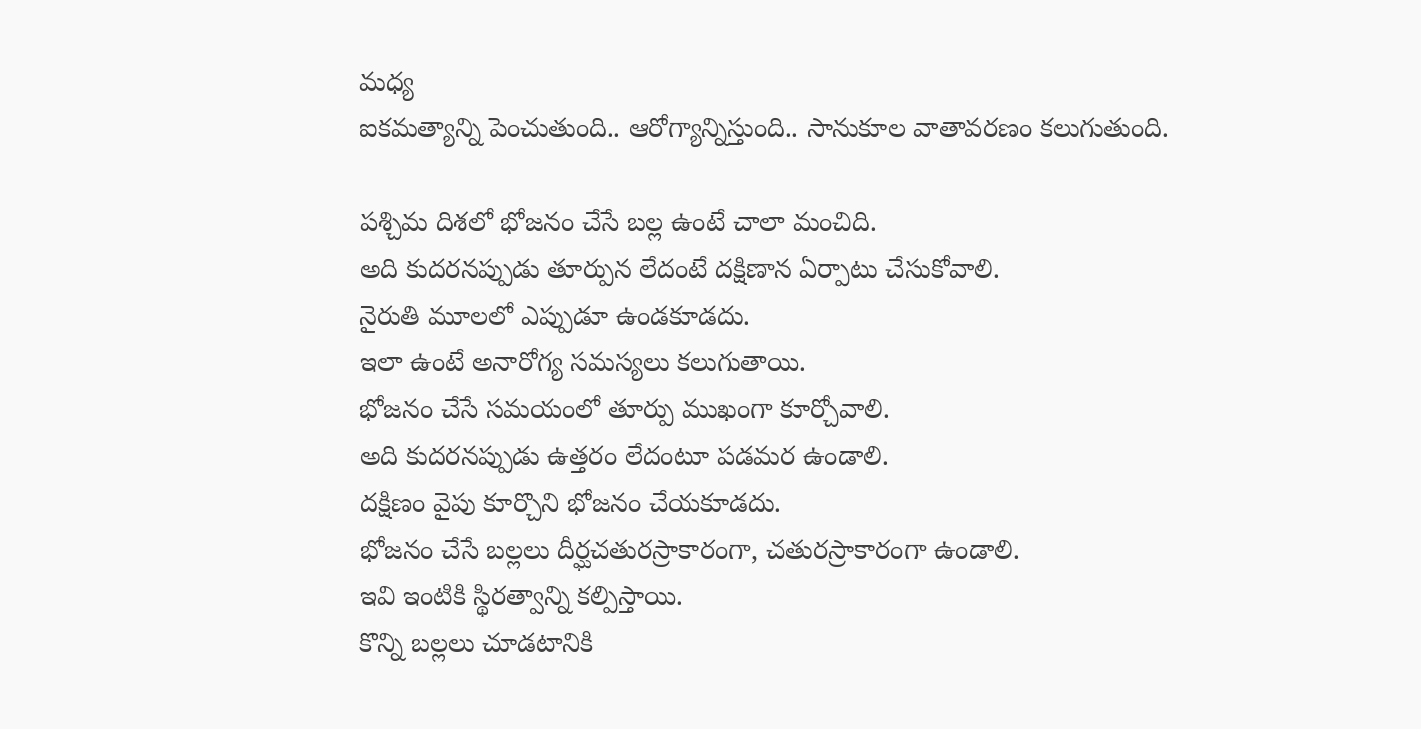మధ్య
ఐకమత్యాన్ని పెంచుతుంది.. ఆరోగ్యాన్నిస్తుంది.. సానుకూల వాతావరణం కలుగుతుంది.

పశ్చిమ దిశలో భోజనం చేసే బల్ల ఉంటే చాలా మంచిది.
అది కుదరనప్పుడు తూర్పున లేదంటే దక్షిణాన ఏర్పాటు చేసుకోవాలి.
నైరుతి మూలలో ఎప్పుడూ ఉండకూడదు.
ఇలా ఉంటే అనారోగ్య సమస్యలు కలుగుతాయి.
భోజనం చేసే సమయంలో తూర్పు ముఖంగా కూర్చోవాలి.
అది కుదరనప్పుడు ఉత్తరం లేదంటూ పడమర ఉండాలి.
దక్షిణం వైపు కూర్చొని భోజనం చేయకూడదు.
భోజనం చేసే బల్లలు దీర్ఘచతురస్రాకారంగా, చతురస్రాకారంగా ఉండాలి.
ఇవి ఇంటికి స్థిరత్వాన్ని కల్పిస్తాయి.
కొన్ని బల్లలు చూడటానికి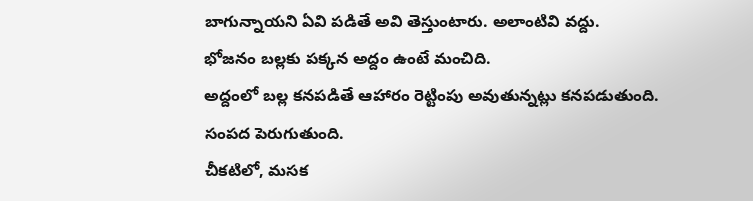బాగున్నాయని ఏవి పడితే అవి తెస్తుంటారు. అలాంటివి వద్దు.
భోజనం బల్లకు పక్కన అద్దం ఉంటే మంచిది.
అద్దంలో బల్ల కనపడితే ఆహారం రెట్టింపు అవుతున్నట్లు కనపడుతుంది.
సంపద పెరుగుతుంది.
చీకటిలో, మసక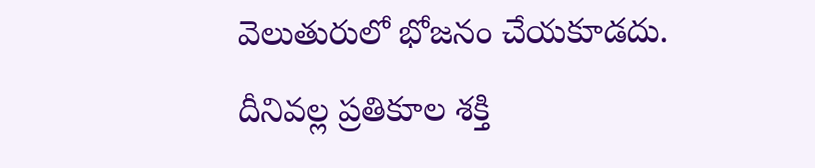వెలుతురులో భోజనం చేయకూడదు.
దీనివల్ల ప్రతికూల శక్తి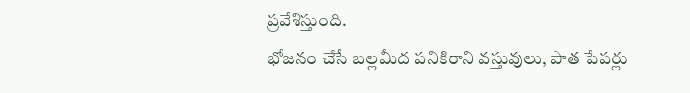ప్రవేశిస్తుంది.
భోజనం చేసే బల్లమీద పనికిరాని వస్తువులు, పాత పేపర్లు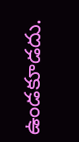ఉండకూడదు.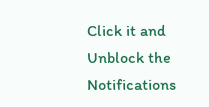Click it and Unblock the Notifications